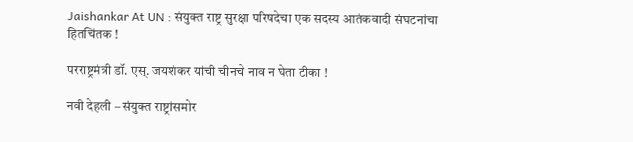Jaishankar At UN : संयुक्त राष्ट्र सुरक्षा परिषदेचा एक सदस्य आतंकवादी संघटनांचा हितचिंतक !

परराष्ट्रमंत्री डॉ. एस्. जयशंकर यांची चीनचे नाव न घेता टीका !

नवी देहली – संयुक्त राष्ट्रांसमोर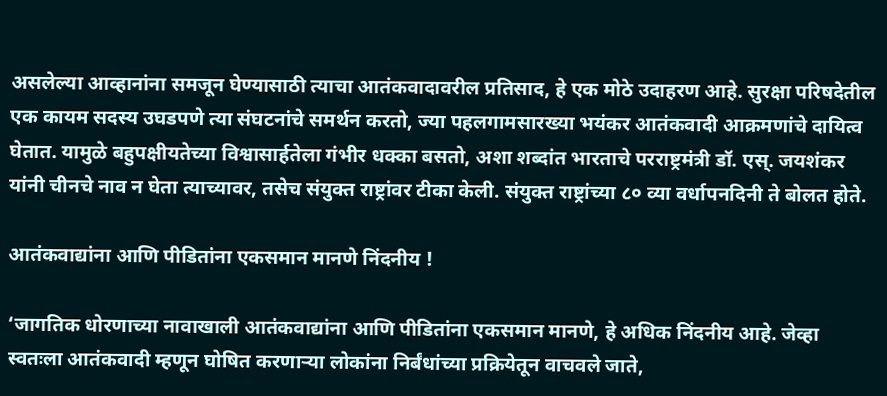असलेल्या आव्हानांना समजून घेण्यासाठी त्याचा आतंकवादावरील प्रतिसाद, हे एक मोठे उदाहरण आहे. सुरक्षा परिषदेतील एक कायम सदस्य उघडपणे त्या संघटनांचे समर्थन करतो, ज्या पहलगामसारख्या भयंकर आतंकवादी आक्रमणांचे दायित्व घेतात. यामुळे बहुपक्षीयतेच्या विश्वासार्हतेला गंभीर धक्का बसतो, अशा शब्दांत भारताचे परराष्ट्रमंत्री डॉ. एस्. जयशंकर यांनी चीनचे नाव न घेता त्याच्यावर, तसेच संयुक्त राष्ट्रांवर टीका केली. संयुक्त राष्ट्रांच्या ८० व्या वर्धापनदिनी ते बोलत होते.

आतंकवाद्यांना आणि पीडितांना एकसमान मानणे निंदनीय !

‘जागतिक धोरणाच्या नावाखाली आतंकवाद्यांना आणि पीडितांना एकसमान मानणे, हे अधिक निंदनीय आहे. जेव्हा स्वतःला आतंकवादी म्हणून घोषित करणार्‍या लोकांना निर्बंधांच्या प्रक्रियेतून वाचवले जाते,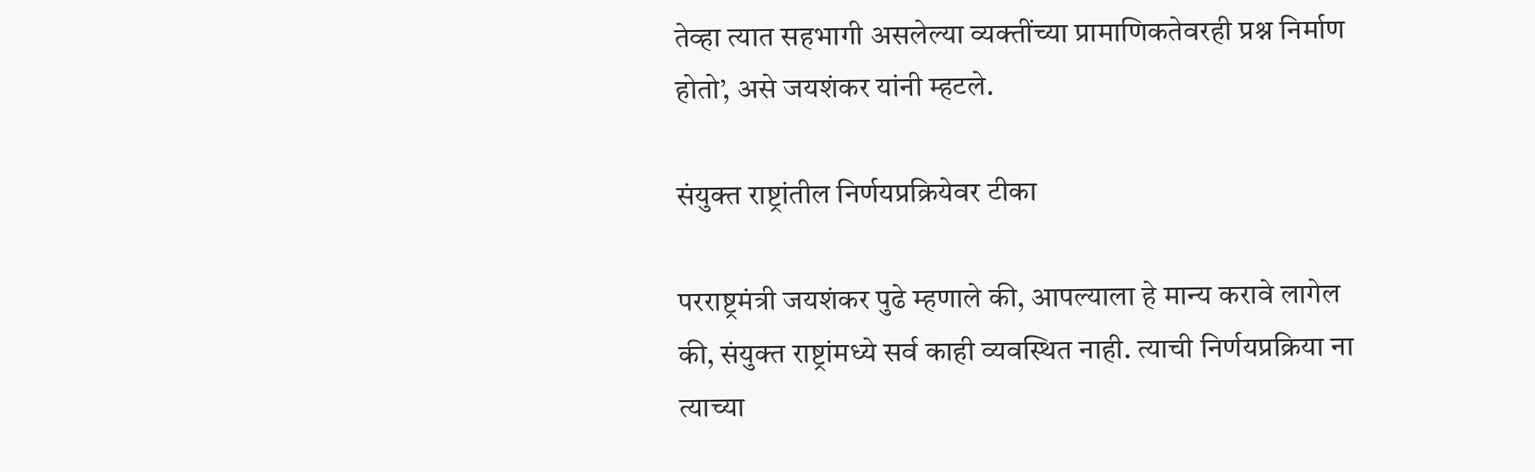तेव्हा त्यात सहभागी असलेल्या व्यक्तींच्या प्रामाणिकतेवरही प्रश्न निर्माण होतो’, असे जयशंकर यांनी म्हटले.

संयुक्त राष्ट्रांतील निर्णयप्रक्रियेवर टीका

परराष्ट्रमंत्री जयशंकर पुढे म्हणाले की, आपल्याला हे मान्य करावे लागेल की, संयुक्त राष्ट्रांमध्ये सर्व काही व्यवस्थित नाही. त्याची निर्णयप्रक्रिया ना त्याच्या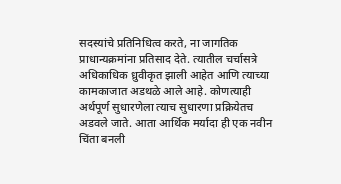सदस्यांचे प्रतिनिधित्व करते, ना जागतिक प्राधान्यक्रमांना प्रतिसाद देते. त्यातील चर्चासत्रे अधिकाधिक ध्रुवीकृत झाली आहेत आणि त्याच्या कामकाजात अडथळे आले आहे. कोणत्याही अर्थपूर्ण सुधारणेला त्याच सुधारणा प्रक्रियेतच अडवले जाते. आता आर्थिक मर्यादा ही एक नवीन चिंता बनली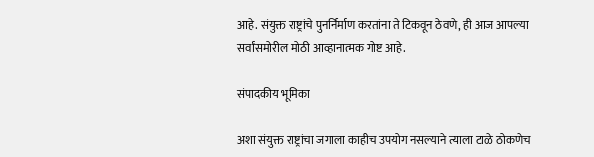आहे. संयुक्त राष्ट्रांचे पुनर्निर्माण करतांना ते टिकवून ठेवणे, ही आज आपल्या सर्वांसमोरील मोठी आव्हानात्मक गोष्ट आहे.

संपादकीय भूमिका

अशा संयुक्त राष्ट्रांचा जगाला काहीच उपयोग नसल्याने त्याला टाळे ठोकणेच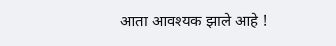आता आवश्यक झाले आहे !